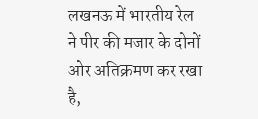लखनऊ में भारतीय रेल ने पीर की मजार के दोनों ओर अतिक्रमण कर रखा है,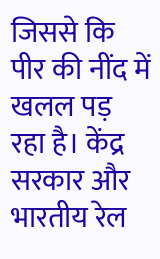जिससे कि पीर की नींद में खलल पड़ रहा है। केंद्र सरकार और भारतीय रेल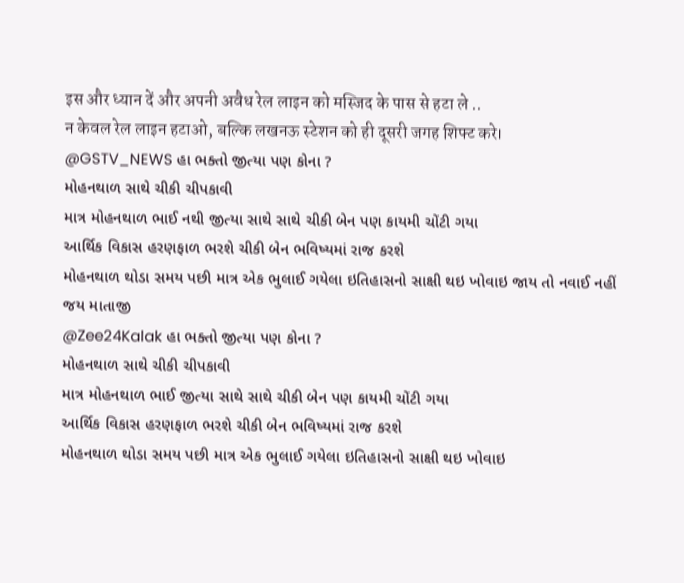इस और ध्यान दें और अपनी अवैध रेल लाइन को मस्जिद के पास से हटा ले ..
न केवल रेल लाइन हटाओ, बल्कि लखनऊ स्टेशन को ही दूसरी जगह शिफ्ट करे।
@GSTV_NEWS હા ભક્તો જીત્યા પણ કોના ?
મોહનથાળ સાથે ચીકી ચીપકાવી
માત્ર મોહનથાળ ભાઈ નથી જીત્યા સાથે સાથે ચીકી બેન પણ કાયમી ચોંટી ગયા
આર્થિક વિકાસ હરણફાળ ભરશે ચીકી બેન ભવિષ્યમાં રાજ કરશે
મોહનથાળ થોડા સમય પછી માત્ર એક ભુલાઈ ગયેલા ઇતિહાસનો સાક્ષી થઇ ખોવાઇ જાય તો નવાઈ નહીં
જય માતાજી
@Zee24Kalak હા ભક્તો જીત્યા પણ કોના ?
મોહનથાળ સાથે ચીકી ચીપકાવી
માત્ર મોહનથાળ ભાઈ જીત્યા સાથે સાથે ચીકી બેન પણ કાયમી ચોંટી ગયા
આર્થિક વિકાસ હરણફાળ ભરશે ચીકી બેન ભવિષ્યમાં રાજ કરશે
મોહનથાળ થોડા સમય પછી માત્ર એક ભુલાઈ ગયેલા ઇતિહાસનો સાક્ષી થઇ ખોવાઇ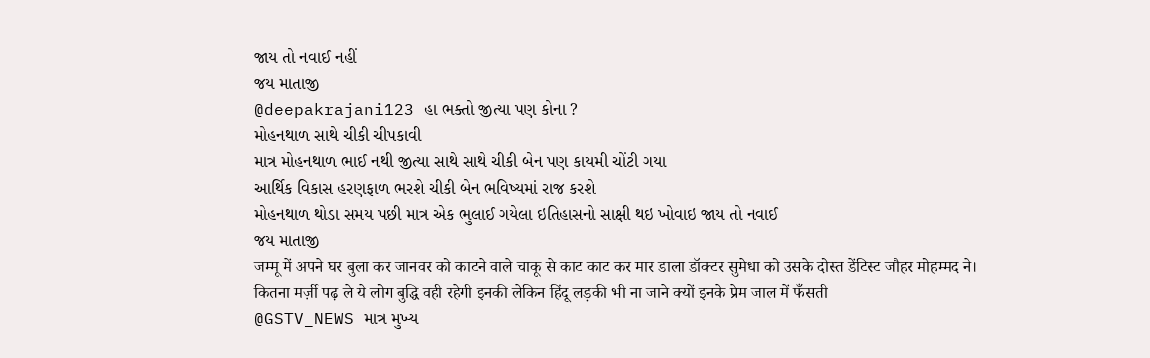જાય તો નવાઈ નહીં
જય માતાજી
@deepakrajani123 હા ભક્તો જીત્યા પણ કોના ?
મોહનથાળ સાથે ચીકી ચીપકાવી
માત્ર મોહનથાળ ભાઈ નથી જીત્યા સાથે સાથે ચીકી બેન પણ કાયમી ચોંટી ગયા
આર્થિક વિકાસ હરણફાળ ભરશે ચીકી બેન ભવિષ્યમાં રાજ કરશે
મોહનથાળ થોડા સમય પછી માત્ર એક ભુલાઈ ગયેલા ઇતિહાસનો સાક્ષી થઇ ખોવાઇ જાય તો નવાઈ
જય માતાજી
जम्मू में अपने घर बुला कर जानवर को काटने वाले चाकू से काट काट कर मार डाला डॉक्टर सुमेधा को उसके दोस्त डेंटिस्ट जौहर मोहम्मद ने।
कितना मर्ज़ी पढ़ ले ये लोग बुद्धि वही रहेगी इनकी लेकिन हिंदू लड़की भी ना जाने क्यों इनके प्रेम जाल में फँसती
@GSTV_NEWS માત્ર મુખ્ય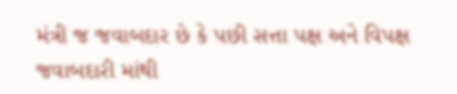મંત્રી જ જવાબદાર છે કે પછી સત્તા પક્ષ અને વિપક્ષ જવાબદારી માંથી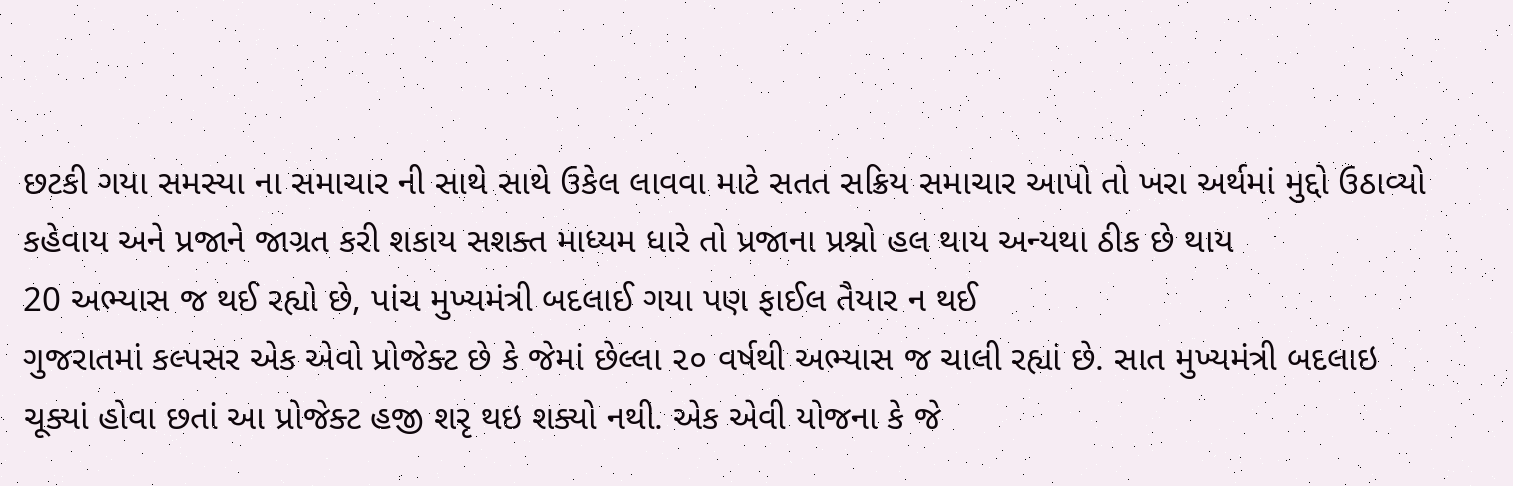છટકી ગયા સમસ્યા ના સમાચાર ની સાથે સાથે ઉકેલ લાવવા માટે સતત સક્રિય સમાચાર આપો તો ખરા અર્થમાં મુદ્દો ઉઠાવ્યો કહેવાય અને પ્રજાને જાગ્રત કરી શકાય સશક્ત માધ્યમ ધારે તો પ્રજાના પ્રશ્નો હલ થાય અન્યથા ઠીક છે થાય
20 અભ્યાસ જ થઈ રહ્યો છે, પાંચ મુખ્યમંત્રી બદલાઈ ગયા પણ ફાઈલ તૈયાર ન થઈ
ગુજરાતમાં કલ્પસર એક એવો પ્રોજેક્ટ છે કે જેમાં છેલ્લા ૨૦ વર્ષથી અભ્યાસ જ ચાલી રહ્યાં છે. સાત મુખ્યમંત્રી બદલાઇ ચૂક્યાં હોવા છતાં આ પ્રોજેક્ટ હજી શરૃ થઇ શક્યો નથી. એક એવી યોજના કે જે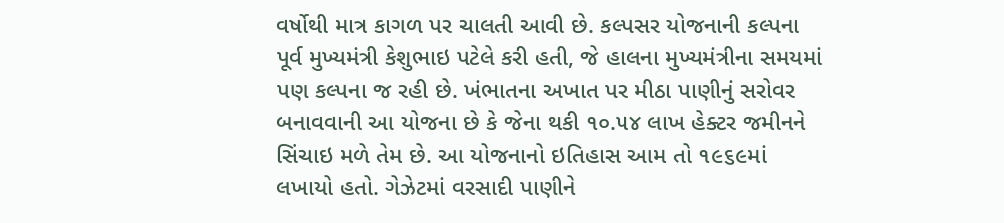વર્ષોથી માત્ર કાગળ પર ચાલતી આવી છે. કલ્પસર યોજનાની કલ્પના પૂર્વ મુખ્યમંત્રી કેશુભાઇ પટેલે કરી હતી, જે હાલના મુખ્યમંત્રીના સમયમાં પણ કલ્પના જ રહી છે. ખંભાતના અખાત પર મીઠા પાણીનું સરોવર બનાવવાની આ યોજના છે કે જેના થકી ૧૦.૫૪ લાખ હેક્ટર જમીનને સિંચાઇ મળે તેમ છે. આ યોજનાનો ઇતિહાસ આમ તો ૧૯૬૯માં લખાયો હતો. ગેઝેટમાં વરસાદી પાણીને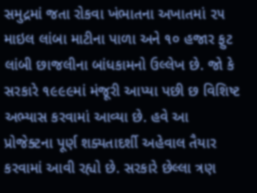સમુદ્રમાં જતા રોકવા ખંભાતના અખાતમાં ૨૫ માઇલ લાંબા માટીના પાળા અને ૧૦ હજાર ફુટ લાંબી છાજલીના બાંધકામનો ઉલ્લેખ છે. જો કે સરકારે ૧૯૯૯માં મંજૂરી આપ્યા પછી છ વિશિષ્ટ અભ્યાસ કરવામાં આવ્યા છે. હવે આ પ્રોજેક્ટના પૂર્ણ શક્યતાદર્શી અહેવાલ તૈયાર કરવામાં આવી રહ્યો છે. સરકારે છેલ્લા ત્રણ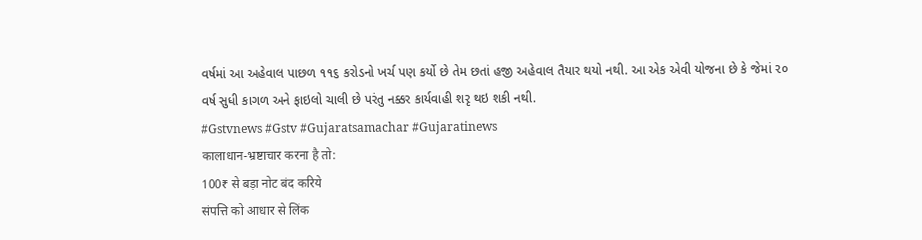વર્ષમાં આ અહેવાલ પાછળ ૧૧૬ કરોડનો ખર્ચ પણ કર્યો છે તેમ છતાં હજી અહેવાલ તૈયાર થયો નથી. આ એક એવી યોજના છે કે જેમાં ૨૦ વર્ષ સુધી કાગળ અને ફાઇલો ચાલી છે પરંતુ નક્કર કાર્યવાહી શરૃ થઇ શકી નથી.
#Gstvnews #Gstv #Gujaratsamachar #Gujaratinews
कालाधान-भ्रष्टाचार करना है तो:
100₹ से बड़ा नोट बंद करिये
संपत्ति को आधार से लिंक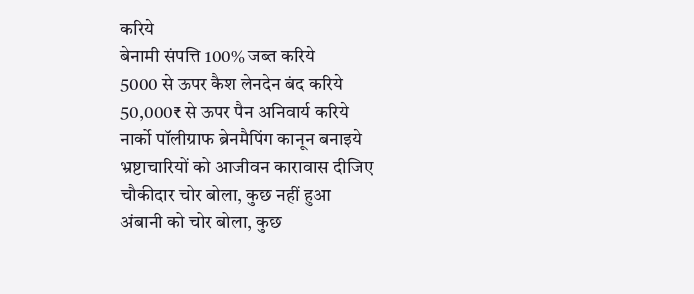करिये
बेनामी संपत्ति 100% जब्त करिये
5000 से ऊपर कैश लेनदेन बंद करिये
50,000₹ से ऊपर पैन अनिवार्य करिये
नार्को पॉलीग्राफ ब्रेनमैपिंग कानून बनाइये
भ्रष्टाचारियों को आजीवन कारावास दीजिए
चौकीदार चोर बोला, कुछ नहीं हुआ
अंबानी को चोर बोला, कुछ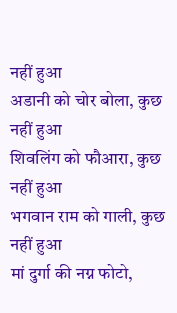नहीं हुआ
अडानी को चोर बोला, कुछ नहीं हुआ
शिवलिंग को फौआरा, कुछ नहीं हुआ
भगवान राम को गाली, कुछ नहीं हुआ
मां दुर्गा की नग्न फोटो,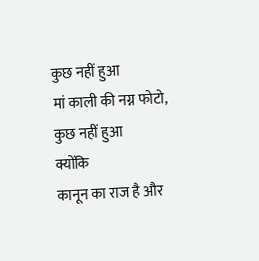कुछ नहीं हुआ
मां काली की नग्न फोटो, कुछ नहीं हुआ
क्योंकि
कानून का राज है और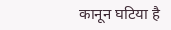कानून घटिया है